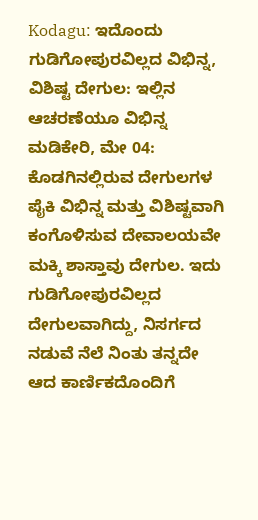Kodagu: ಇದೊಂದು ಗುಡಿಗೋಪುರವಿಲ್ಲದ ವಿಭಿನ್ನ, ವಿಶಿಷ್ಟ ದೇಗುಲ: ಇಲ್ಲಿನ ಆಚರಣೆಯೂ ವಿಭಿನ್ನ
ಮಡಿಕೇರಿ, ಮೇ 04: ಕೊಡಗಿನಲ್ಲಿರುವ ದೇಗುಲಗಳ ಪೈಕಿ ವಿಭಿನ್ನ ಮತ್ತು ವಿಶಿಷ್ಟವಾಗಿ ಕಂಗೊಳಿಸುವ ದೇವಾಲಯವೇ ಮಕ್ಕಿ ಶಾಸ್ತಾವು ದೇಗುಲ. ಇದು ಗುಡಿಗೋಪುರವಿಲ್ಲದ ದೇಗುಲವಾಗಿದ್ದು, ನಿಸರ್ಗದ ನಡುವೆ ನೆಲೆ ನಿಂತು ತನ್ನದೇ ಆದ ಕಾರ್ಣಿಕದೊಂದಿಗೆ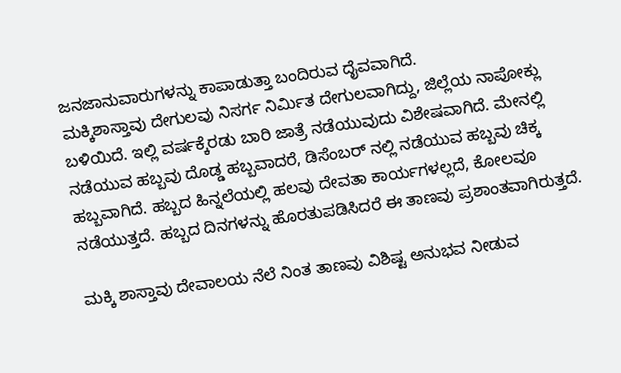ಜನಜಾನುವಾರುಗಳನ್ನು ಕಾಪಾಡುತ್ತಾ ಬಂದಿರುವ ದೈವವಾಗಿದೆ.
ಮಕ್ಕಿಶಾಸ್ತಾವು ದೇಗುಲವು ನಿಸರ್ಗ ನಿರ್ಮಿತ ದೇಗುಲವಾಗಿದ್ದು, ಜಿಲ್ಲೆಯ ನಾಪೋಕ್ಲು ಬಳಿಯಿದೆ. ಇಲ್ಲಿ ವರ್ಷಕ್ಕೆರಡು ಬಾರಿ ಜಾತ್ರೆ ನಡೆಯುವುದು ವಿಶೇಷವಾಗಿದೆ. ಮೇನಲ್ಲಿ ನಡೆಯುವ ಹಬ್ಬವು ದೊಡ್ಡ ಹಬ್ಬವಾದರೆ, ಡಿಸೆಂಬರ್ ನಲ್ಲಿ ನಡೆಯುವ ಹಬ್ಬವು ಚಿಕ್ಕ ಹಬ್ಬವಾಗಿದೆ. ಹಬ್ಬದ ಹಿನ್ನಲೆಯಲ್ಲಿ ಹಲವು ದೇವತಾ ಕಾರ್ಯಗಳಲ್ಲದೆ, ಕೋಲವೂ ನಡೆಯುತ್ತದೆ. ಹಬ್ಬದ ದಿನಗಳನ್ನು ಹೊರತುಪಡಿಸಿದರೆ ಈ ತಾಣವು ಪ್ರಶಾಂತವಾಗಿರುತ್ತದೆ.

ಮಕ್ಕಿ ಶಾಸ್ತಾವು ದೇವಾಲಯ ನೆಲೆ ನಿಂತ ತಾಣವು ವಿಶಿಷ್ಟ ಅನುಭವ ನೀಡುವ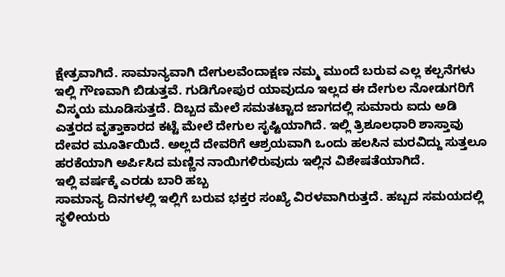ಕ್ಷೇತ್ರವಾಗಿದೆ. ಸಾಮಾನ್ಯವಾಗಿ ದೇಗುಲವೆಂದಾಕ್ಷಣ ನಮ್ಮ ಮುಂದೆ ಬರುವ ಎಲ್ಲ ಕಲ್ಪನೆಗಳು ಇಲ್ಲಿ ಗೌಣವಾಗಿ ಬಿಡುತ್ತವೆ. ಗುಡಿಗೋಪುರ ಯಾವುದೂ ಇಲ್ಲದ ಈ ದೇಗುಲ ನೋಡುಗರಿಗೆ ವಿಸ್ಮಯ ಮೂಡಿಸುತ್ತದೆ. ದಿಬ್ಬದ ಮೇಲೆ ಸಮತಟ್ಟಾದ ಜಾಗದಲ್ಲಿ ಸುಮಾರು ಐದು ಅಡಿ ಎತ್ತರದ ವೃತ್ತಾಕಾರದ ಕಟ್ಟೆ ಮೇಲೆ ದೇಗುಲ ಸೃಷ್ಟಿಯಾಗಿದೆ. ಇಲ್ಲಿ ತ್ರಿಶೂಲಧಾರಿ ಶಾಸ್ತಾವು ದೇವರ ಮೂರ್ತಿಯಿದೆ. ಅಲ್ಲದೆ ದೇವರಿಗೆ ಆಶ್ರಯವಾಗಿ ಒಂದು ಹಲಸಿನ ಮರವಿದ್ದು ಸುತ್ತಲೂ ಹರಕೆಯಾಗಿ ಅರ್ಪಿಸಿದ ಮಣ್ಣಿನ ನಾಯಿಗಳಿರುವುದು ಇಲ್ಲಿನ ವಿಶೇಷತೆಯಾಗಿದೆ.
ಇಲ್ಲಿ ವರ್ಷಕ್ಕೆ ಎರಡು ಬಾರಿ ಹಬ್ಬ
ಸಾಮಾನ್ಯ ದಿನಗಳಲ್ಲಿ ಇಲ್ಲಿಗೆ ಬರುವ ಭಕ್ತರ ಸಂಖ್ಯೆ ವಿರಳವಾಗಿರುತ್ತದೆ. ಹಬ್ಬದ ಸಮಯದಲ್ಲಿ ಸ್ಥಳೀಯರು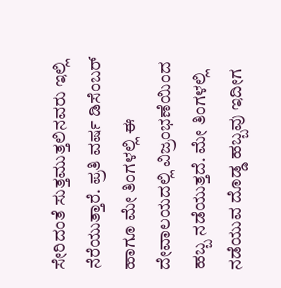ಸೇರಿದಂತೆ ಸುತ್ತಮುತ್ತಲಿನವರು ಇಲ್ಲಿ ನೆರೆಯುತ್ತಾರೆ. ಪ್ರತಿ ವರ್ಷ ಡಿಸೆಂಬರ್ ಹಾಗೂ ಮೇ ತಿಂಗಳಲ್ಲಿ ಈ ದೇವಾಲಯದಲ್ಲಿ ವಿಜ್ರಂಭಣೆಯಿಂದ ಹಬ್ಬ ನಡೆಯುತ್ತದೆ. ಮೇ ತಿಂಗಳಲ್ಲಿ ನಡೆಯುವ ದೊಡ್ಡ ಹಬ್ಬವು ಇದೀಗ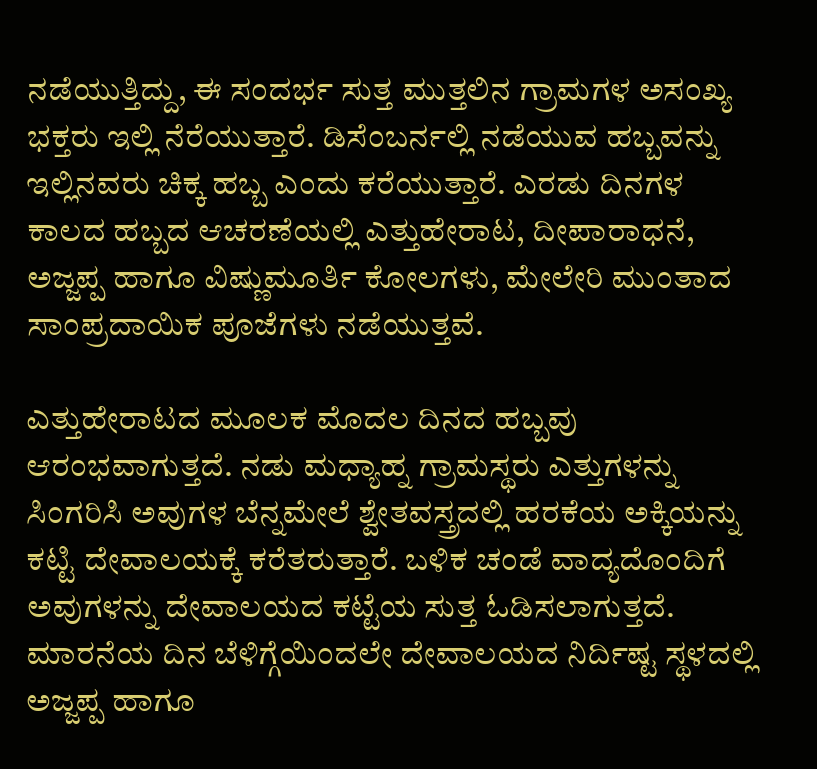ನಡೆಯುತ್ತಿದ್ದು, ಈ ಸಂದರ್ಭ ಸುತ್ತ ಮುತ್ತಲಿನ ಗ್ರಾಮಗಳ ಅಸಂಖ್ಯ ಭಕ್ತರು ಇಲ್ಲಿ ನೆರೆಯುತ್ತಾರೆ. ಡಿಸೆಂಬರ್ನಲ್ಲಿ ನಡೆಯುವ ಹಬ್ಬವನ್ನು ಇಲ್ಲಿನವರು ಚಿಕ್ಕ ಹಬ್ಬ ಎಂದು ಕರೆಯುತ್ತಾರೆ. ಎರಡು ದಿನಗಳ ಕಾಲದ ಹಬ್ಬದ ಆಚರಣೆಯಲ್ಲಿ ಎತ್ತುಹೇರಾಟ, ದೀಪಾರಾಧನೆ, ಅಜ್ಜಪ್ಪ ಹಾಗೂ ವಿಷ್ಣುಮೂರ್ತಿ ಕೋಲಗಳು, ಮೇಲೇರಿ ಮುಂತಾದ ಸಾಂಪ್ರದಾಯಿಕ ಪೂಜೆಗಳು ನಡೆಯುತ್ತವೆ.

ಎತ್ತುಹೇರಾಟದ ಮೂಲಕ ಮೊದಲ ದಿನದ ಹಬ್ಬವು ಆರಂಭವಾಗುತ್ತದೆ. ನಡು ಮಧ್ಯಾಹ್ನ ಗ್ರಾಮಸ್ಥರು ಎತ್ತುಗಳನ್ನು ಸಿಂಗರಿಸಿ ಅವುಗಳ ಬೆನ್ನಮೇಲೆ ಶ್ವೇತವಸ್ತ್ರದಲ್ಲಿ ಹರಕೆಯ ಅಕ್ಕಿಯನ್ನು ಕಟ್ಟಿ ದೇವಾಲಯಕ್ಕೆ ಕರೆತರುತ್ತಾರೆ. ಬಳಿಕ ಚಂಡೆ ವಾದ್ಯದೊಂದಿಗೆ ಅವುಗಳನ್ನು ದೇವಾಲಯದ ಕಟ್ಟೆಯ ಸುತ್ತ ಓಡಿಸಲಾಗುತ್ತದೆ. ಮಾರನೆಯ ದಿನ ಬೆಳಿಗ್ಗೆಯಿಂದಲೇ ದೇವಾಲಯದ ನಿರ್ದಿಷ್ಟ ಸ್ಥಳದಲ್ಲಿ ಅಜ್ಜಪ್ಪ ಹಾಗೂ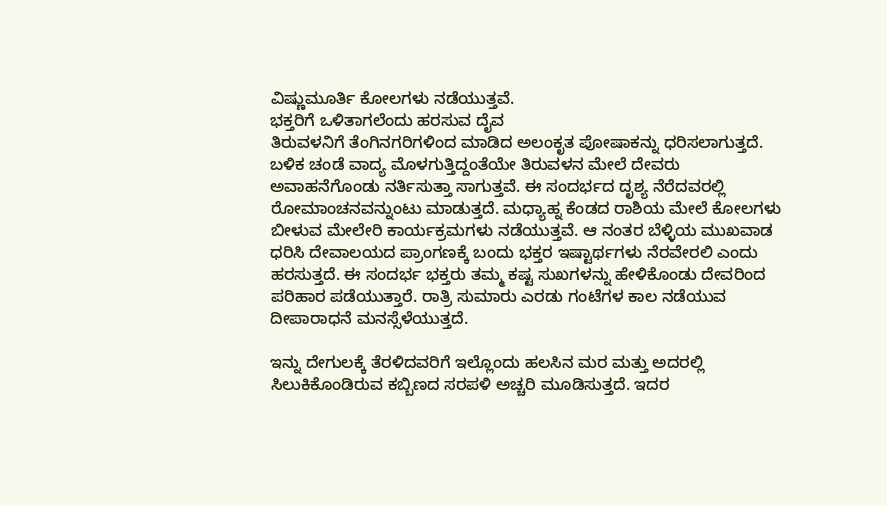ವಿಷ್ಣುಮೂರ್ತಿ ಕೋಲಗಳು ನಡೆಯುತ್ತವೆ.
ಭಕ್ತರಿಗೆ ಒಳಿತಾಗಲೆಂದು ಹರಸುವ ದೈವ
ತಿರುವಳನಿಗೆ ತೆಂಗಿನಗರಿಗಳಿಂದ ಮಾಡಿದ ಅಲಂಕೃತ ಪೋಷಾಕನ್ನು ಧರಿಸಲಾಗುತ್ತದೆ. ಬಳಿಕ ಚಂಡೆ ವಾದ್ಯ ಮೊಳಗುತ್ತಿದ್ದಂತೆಯೇ ತಿರುವಳನ ಮೇಲೆ ದೇವರು ಅವಾಹನೆಗೊಂಡು ನರ್ತಿಸುತ್ತಾ ಸಾಗುತ್ತವೆ. ಈ ಸಂದರ್ಭದ ದೃಶ್ಯ ನೆರೆದವರಲ್ಲಿ ರೋಮಾಂಚನವನ್ನುಂಟು ಮಾಡುತ್ತದೆ. ಮಧ್ಯಾಹ್ನ ಕೆಂಡದ ರಾಶಿಯ ಮೇಲೆ ಕೋಲಗಳು ಬೀಳುವ ಮೇಲೇರಿ ಕಾರ್ಯಕ್ರಮಗಳು ನಡೆಯುತ್ತವೆ. ಆ ನಂತರ ಬೆಳ್ಳಿಯ ಮುಖವಾಡ ಧರಿಸಿ ದೇವಾಲಯದ ಪ್ರಾಂಗಣಕ್ಕೆ ಬಂದು ಭಕ್ತರ ಇಷ್ಟಾರ್ಥಗಳು ನೆರವೇರಲಿ ಎಂದು ಹರಸುತ್ತದೆ. ಈ ಸಂದರ್ಭ ಭಕ್ತರು ತಮ್ಮ ಕಷ್ಟ ಸುಖಗಳನ್ನು ಹೇಳಿಕೊಂಡು ದೇವರಿಂದ ಪರಿಹಾರ ಪಡೆಯುತ್ತಾರೆ. ರಾತ್ರಿ ಸುಮಾರು ಎರಡು ಗಂಟೆಗಳ ಕಾಲ ನಡೆಯುವ ದೀಪಾರಾಧನೆ ಮನಸ್ಸೆಳೆಯುತ್ತದೆ.

ಇನ್ನು ದೇಗುಲಕ್ಕೆ ತೆರಳಿದವರಿಗೆ ಇಲ್ಲೊಂದು ಹಲಸಿನ ಮರ ಮತ್ತು ಅದರಲ್ಲಿ ಸಿಲುಕಿಕೊಂಡಿರುವ ಕಬ್ಬಿಣದ ಸರಪಳಿ ಅಚ್ಚರಿ ಮೂಡಿಸುತ್ತದೆ. ಇದರ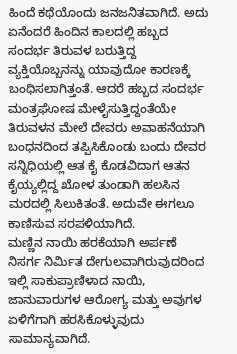ಹಿಂದೆ ಕಥೆಯೊಂದು ಜನಜನಿತವಾಗಿದೆ. ಅದು ಏನೆಂದರೆ ಹಿಂದಿನ ಕಾಲದಲ್ಲಿ ಹಬ್ಬದ ಸಂದರ್ಭ ತಿರುವಳ ಬರುತ್ತಿದ್ದ ವ್ಯಕ್ತಿಯೊಬ್ಬನನ್ನು ಯಾವುದೋ ಕಾರಣಕ್ಕೆ ಬಂಧಿಸಲಾಗಿತ್ತಂತೆ. ಆದರೆ ಹಬ್ಬದ ಸಂದರ್ಭ ಮಂತ್ರಘೋಷ ಮೇಳೈಸುತ್ತಿದ್ದಂತೆಯೇ ತಿರುವಳನ ಮೇಲೆ ದೇವರು ಅವಾಹನೆಯಾಗಿ ಬಂಧನದಿಂದ ತಪ್ಪಿಸಿಕೊಂಡು ಬಂದು ದೇವರ ಸನ್ನಿಧಿಯಲ್ಲಿ ಆತ ಕೈ ಕೊಡವಿದಾಗ ಆತನ ಕೈಯ್ಯಲ್ಲಿದ್ದ ಖೋಳ ತುಂಡಾಗಿ ಹಲಸಿನ ಮರದಲ್ಲಿ ಸಿಲುಕಿತಂತೆ. ಅದುವೇ ಈಗಲೂ ಕಾಣಿಸುವ ಸರಪಳಿಯಾಗಿದೆ.
ಮಣ್ಣಿನ ನಾಯಿ ಹರಕೆಯಾಗಿ ಅರ್ಪಣೆ
ನಿಸರ್ಗ ನಿರ್ಮಿತ ದೇಗುಲವಾಗಿರುವುದರಿಂದ ಇಲ್ಲಿ ಸಾಕುಪ್ರಾಣಿಳಾದ ನಾಯಿ, ಜಾನುವಾರುಗಳ ಆರೋಗ್ಯ ಮತ್ತು ಅವುಗಳ ಏಳಿಗೆಗಾಗಿ ಹರಸಿಕೊಳ್ಳುವುದು ಸಾಮಾನ್ಯವಾಗಿದೆ.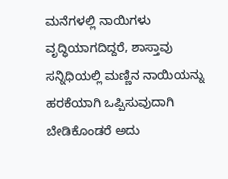ಮನೆಗಳಲ್ಲಿ ನಾಯಿಗಳು ವೃದ್ಧಿಯಾಗದಿದ್ದರೆ, ಶಾಸ್ತಾವು ಸನ್ನಿಧಿಯಲ್ಲಿ ಮಣ್ಣಿನ ನಾಯಿಯನ್ನು ಹರಕೆಯಾಗಿ ಒಪ್ಪಿಸುವುದಾಗಿ ಬೇಡಿಕೊಂಡರೆ ಅದು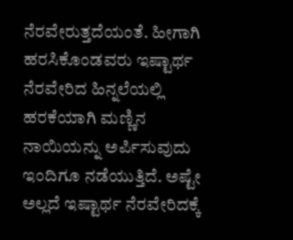ನೆರವೇರುತ್ತದೆಯಂತೆ. ಹೀಗಾಗಿ ಹರಸಿಕೊಂಡವರು ಇಷ್ಟಾರ್ಥ ನೆರವೇರಿದ ಹಿನ್ನಲೆಯಲ್ಲಿ ಹರಕೆಯಾಗಿ ಮಣ್ಣಿನ ನಾಯಿಯನ್ನು ಅರ್ಪಿಸುವುದು ಇಂದಿಗೂ ನಡೆಯುತ್ತಿದೆ. ಅಷ್ಟೇ ಅಲ್ಲದೆ ಇಷ್ಟಾರ್ಥ ನೆರವೇರಿದಕ್ಕೆ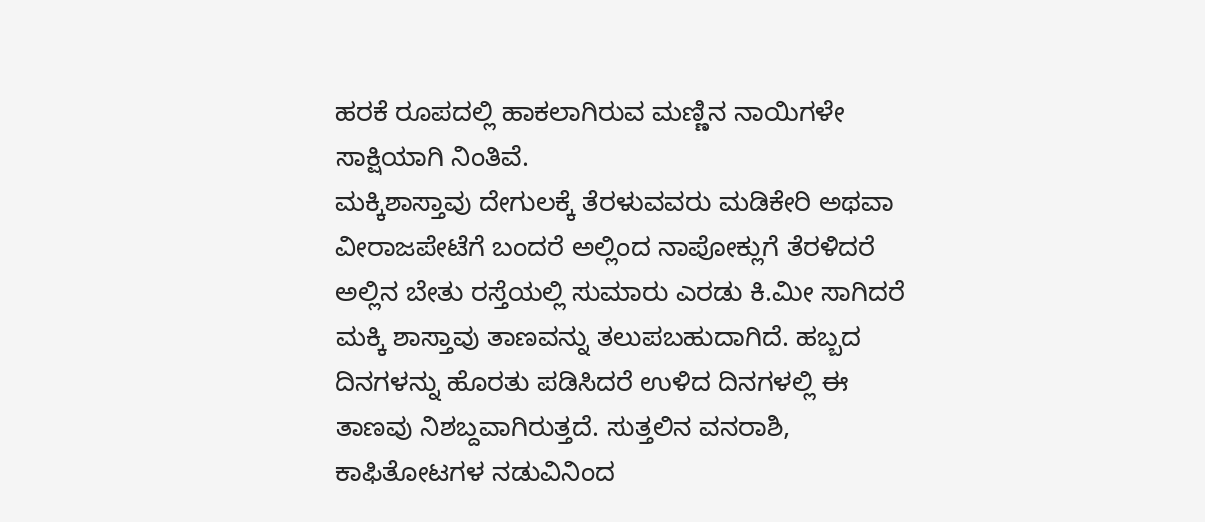ಹರಕೆ ರೂಪದಲ್ಲಿ ಹಾಕಲಾಗಿರುವ ಮಣ್ಣಿನ ನಾಯಿಗಳೇ ಸಾಕ್ಷಿಯಾಗಿ ನಿಂತಿವೆ.
ಮಕ್ಕಿಶಾಸ್ತಾವು ದೇಗುಲಕ್ಕೆ ತೆರಳುವವರು ಮಡಿಕೇರಿ ಅಥವಾ ವೀರಾಜಪೇಟೆಗೆ ಬಂದರೆ ಅಲ್ಲಿಂದ ನಾಪೋಕ್ಲುಗೆ ತೆರಳಿದರೆ ಅಲ್ಲಿನ ಬೇತು ರಸ್ತೆಯಲ್ಲಿ ಸುಮಾರು ಎರಡು ಕಿ.ಮೀ ಸಾಗಿದರೆ ಮಕ್ಕಿ ಶಾಸ್ತಾವು ತಾಣವನ್ನು ತಲುಪಬಹುದಾಗಿದೆ. ಹಬ್ಬದ ದಿನಗಳನ್ನು ಹೊರತು ಪಡಿಸಿದರೆ ಉಳಿದ ದಿನಗಳಲ್ಲಿ ಈ ತಾಣವು ನಿಶಬ್ದವಾಗಿರುತ್ತದೆ. ಸುತ್ತಲಿನ ವನರಾಶಿ, ಕಾಫಿತೋಟಗಳ ನಡುವಿನಿಂದ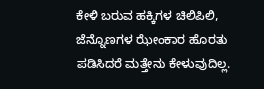ಕೇಳಿ ಬರುವ ಹಕ್ಕಿಗಳ ಚಿಲಿಪಿಲಿ, ಜೆನ್ನೊಣಗಳ ಝೇಂಕಾರ ಹೊರತು ಪಡಿಸಿದರೆ ಮತ್ತೇನು ಕೇಳುವುದಿಲ್ಲ.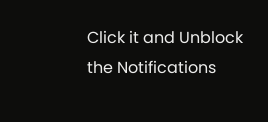Click it and Unblock the Notifications